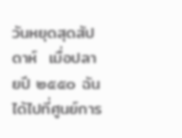วันหยุดสุดสัปดาห์  เมื่อปลายปี ๒๕๕๐ ฉันได้ไปที่ศูนย์การ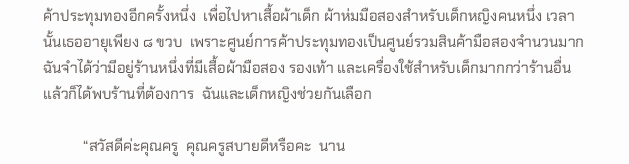ค้าประทุมทองอีกครั้งหนึ่ง  เพื่อไปหาเสื้อผ้าเด็ก ผ้าห่มมือสองสำหรับเด็กหญิงคนหนึ่ง เวลานั้นเธออายุเพียง ๘ ขวบ  เพราะศูนย์การค้าประทุมทองเป็นศูนย์รวมสินค้ามือสองจำนวนมาก   ฉันจำได้ว่ามีอยู่ร้านหนึ่งที่มีเสื้อผ้ามือสอง รองเท้า และเครื่องใช้สำหรับเด็กมากกว่าร้านอื่น  แล้วก็ได้พบร้านที่ต้องการ  ฉันและเด็กหญิงช่วยกันเลือก

           “สวัสดีค่ะคุณครู  คุณครูสบายดีหรือคะ  นาน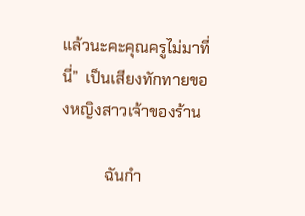แล้วนะคะคุณครูไม่มาที่นี่”  เป็นเสียงทักทายของหญิงสาวเจ้าของร้าน

           ฉันกำ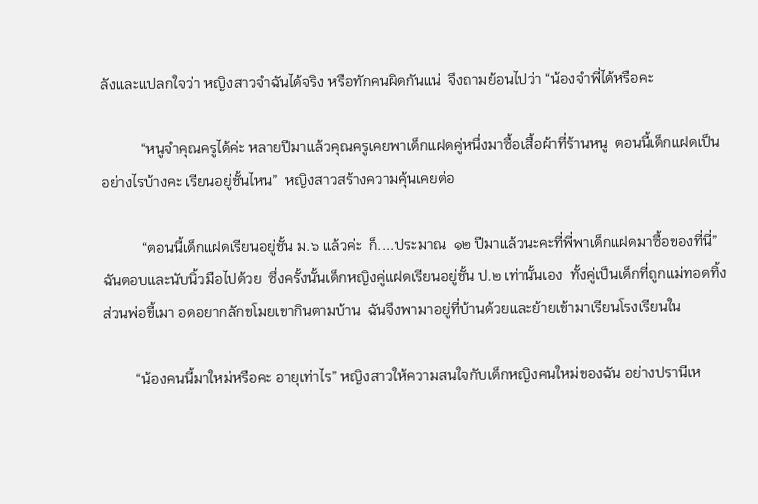ลังและแปลกใจว่า หญิงสาวจำฉันได้จริง หรือทักคนผิดกันแน่  จึงถามย้อนไปว่า “น้องจำพี่ได้หรือคะ

           “หนูจำคุณครูได้ค่ะ หลายปีมาแล้วคุณครูเคยพาเด็กแฝดคู่หนึ่งมาซื้อเสื้อผ้าที่ร้านหนู  ตอนนี้เด็กแฝดเป็นอย่างไรบ้างคะ เรียนอยู่ชั้นไหน”  หญิงสาวสร้างความคุ้นเคยต่อ

           “ตอนนี้เด็กแฝดเรียนอยู่ชั้น ม.๖ แล้วค่ะ  ก็....ประมาณ  ๑๒ ปีมาแล้วนะคะที่พี่พาเด็กแฝดมาซื้อของที่นี่” ฉันตอบและนับนิ้วมือไปด้วย  ซึ่งครั้งนั้นเด็กหญิงคู่แฝดเรียนอยู่ชั้น ป.๒ เท่านั้นเอง  ทั้งคู่เป็นเด็กที่ถูกแม่ทอดทิ้ง  ส่วนพ่อขี้เมา อดอยากลักขโมยเขากินตามบ้าน  ฉันจึงพามาอยู่ที่บ้านด้วยและย้ายเข้ามาเรียนโรงเรียนใน

         “น้องคนนี้มาใหม่หรือคะ อายุเท่าไร” หญิงสาวให้ความสนใจกับเด็กหญิงคนใหม่ของฉัน อย่างปรานีเห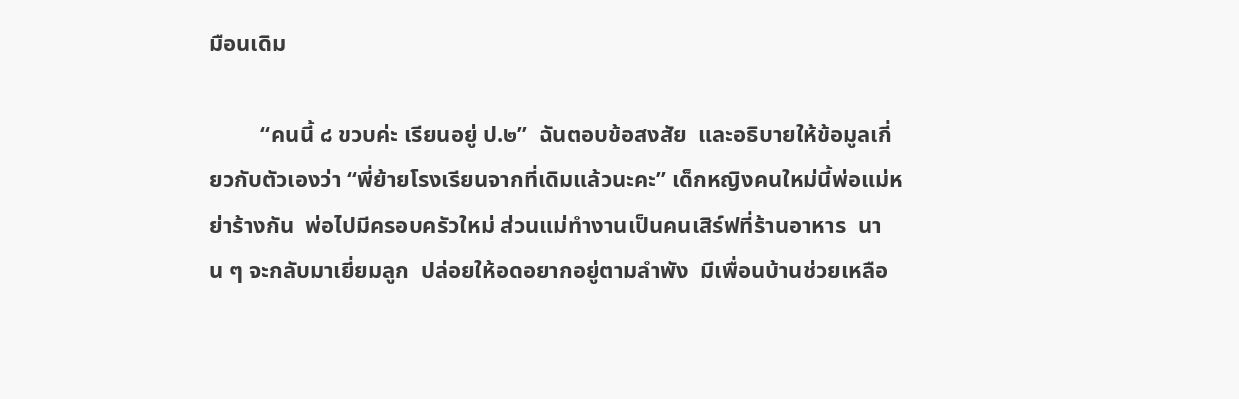มือนเดิม

         “คนนี้ ๘ ขวบค่ะ เรียนอยู่ ป.๒”  ฉันตอบข้อสงสัย  และอธิบายให้ข้อมูลเกี่ยวกับตัวเองว่า “พี่ย้ายโรงเรียนจากที่เดิมแล้วนะคะ” เด็กหญิงคนใหม่นี้พ่อแม่หย่าร้างกัน  พ่อไปมีครอบครัวใหม่ ส่วนแม่ทำงานเป็นคนเสิร์ฟที่ร้านอาหาร  นาน ๆ จะกลับมาเยี่ยมลูก  ปล่อยให้อดอยากอยู่ตามลำพัง  มีเพื่อนบ้านช่วยเหลือ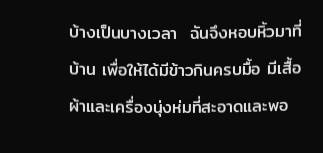บ้างเป็นบางเวลา  ฉันจึงหอบหิ้วมาที่บ้าน เพื่อให้ได้มีข้าวกินครบมื้อ มีเสื้อผ้าและเครื่องนุ่งห่มที่สะอาดและพอ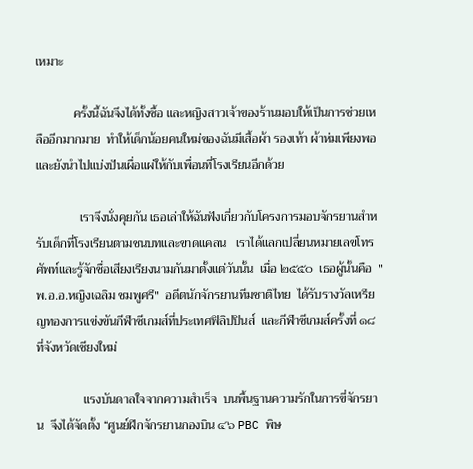เหมาะ

            ครั้งนี้ฉันจึงได้ทั้งซื้อ และหญิงสาวเจ้าของร้านมอบให้เป็นการช่วยเหลืออีกมากมาย  ทำให้เด็กน้อยคนใหม่ของฉันมีเสื้อผ้า รองเท้า ผ้าห่มเพียงพอ  และยังนำไปแบ่งปันเผื่อแผ่ให้กับเพื่อนที่โรงเรียนอีกด้วย

              เราจึงนั่งคุยกัน เธอเล่าให้ฉันฟังเกี่ยวกับโครงการมอบจักรยานสำหรับเด็กที่โรงเรียนตามชนบทและขาดแคลน   เราได้แลกเปลี่ยนหมายเลขโทรศัพท์และรู้จักชื่อเสียงเรียงนามกันมาตั้งแต่วันนั้น  เมื่อ ๒๕๕๐  เธอผู้นั้นคือ  "พ.อ.อ.หญิงเฉลิม ชมพูศรี"  อดีตนักจักรยานทีมชาติไทย  ได้รับรางวัลเหรียญทองการแข่งขันกีฬาซีเกมส์ที่ประเทศฟิลิปปินส์  และกีฬาซีเกมส์ครั้งที่ ๑๘ ที่จังหวัดเชียงใหม่

               แรงบันดาลใจจากความสำเร็จ  บนพื้นฐานความรักในการขี่จักรยาน  จึงได้จัดตั้ง “ศูนย์ฝึกจักรยานกองบิน ๔๖ PBC พิษ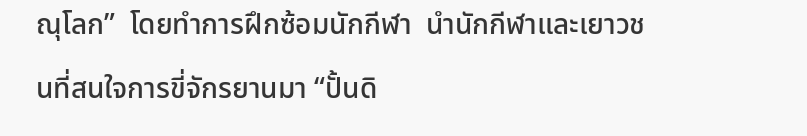ณุโลก”  โดยทำการฝึกซ้อมนักกีฬา  นำนักกีฬาและเยาวชนที่สนใจการขี่จักรยานมา “ปั้นดิ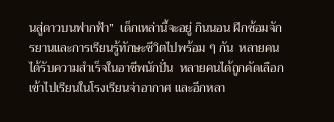นสู่ดาวบนฟากฟ้า”  เด็กเหล่านี้จะอยู่ กินนอน ฝึกซ้อมจักรยานและการเรียนรู้ทักษะชีวิตไปพร้อม ๆ กัน  หลายคนได้รับความสำเร็จในอาชีพนักปั่น  หลายคนได้ถูกคัดเลือกเข้าไปเรียนในโรงเรียนจ่าอากาศ และอีกหลา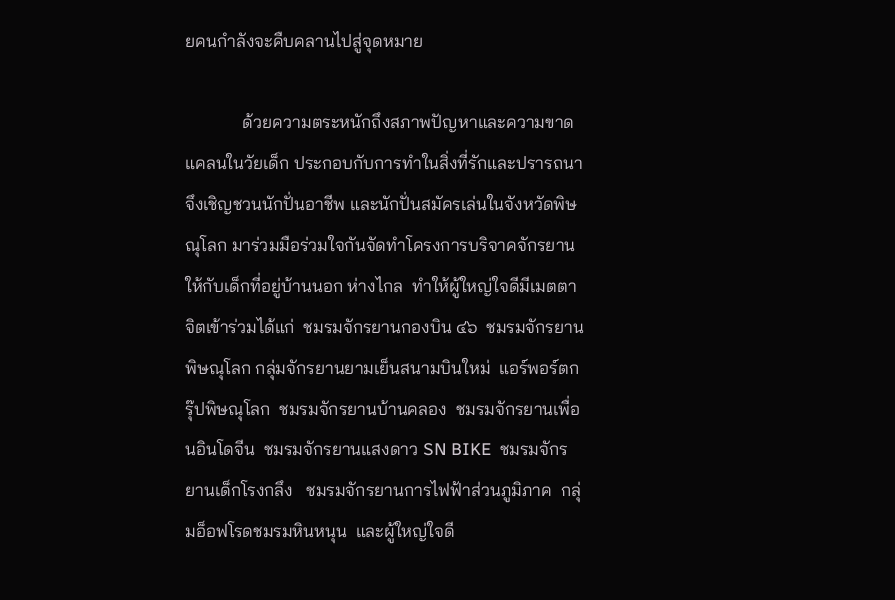ยคนกำลังจะคืบคลานไปสู่จุดหมาย

             ด้วยความตระหนักถึงสภาพปัญหาและความขาดแคลนในวัยเด็ก ประกอบกับการทำในสิ่งที่รักและปรารถนา  จึงเชิญชวนนักปั่นอาชีพ และนักปั่นสมัครเล่นในจังหวัดพิษณุโลก มาร่วมมือร่วมใจกันจัดทำโครงการบริจาคจักรยานให้กับเด็กที่อยู่บ้านนอก ห่างไกล  ทำให้ผู้ใหญ่ใจดีมีเมตตาจิตเข้าร่วมได้แก่  ชมรมจักรยานกองบิน ๔๖  ชมรมจักรยานพิษณุโลก กลุ่มจักรยานยามเย็นสนามบินใหม่  แอร์พอร์ตกรุ๊ปพิษณุโลก  ชมรมจักรยานบ้านคลอง  ชมรมจักรยานเพื่อนอินโดจีน  ชมรมจักรยานแสงดาว SN BIKE  ชมรมจักรยานเด็กโรงกลึง   ชมรมจักรยานการไฟฟ้าส่วนภูมิภาค  กลุ่มอ็อฟโรดชมรมหินหนุน  และผู้ใหญ่ใจดี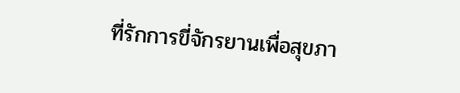ที่รักการขี่จักรยานเพื่อสุขภา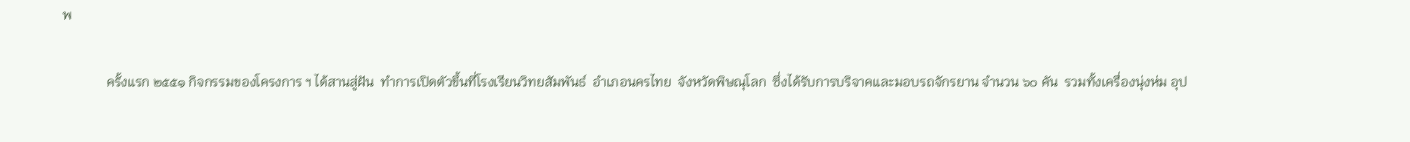พ

             ครั้งแรก ๒๕๕๑ กิจกรรมของโครงการ ฯ ได้สานสู่ฝัน  ทำการเปิดตัวขึ้นที่โรงเรียนวิทยสัมพันธ์  อำเภอนครไทย  จังหวัดพิษณุโลก  ซึ่งได้รับการบริจาคและมอบรถจักรยาน จำนวน ๖๐ คัน  รวมทั้งเครื่องนุ่งห่ม อุป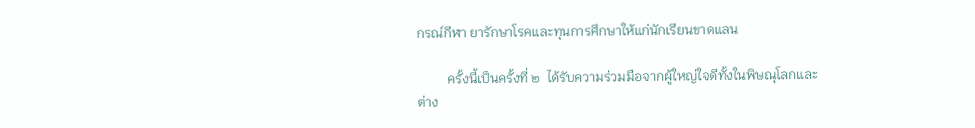กรณ์กีฬา ยารักษาโรคและทุนการศึกษาให้แก่นักเรียนขาดแลน

         ครั้งนี้เป็นครั้งที่ ๒  ได้รับความร่วมมือจากผู้ใหญ่ใจดีทั้งในพิษณุโลกและต่าง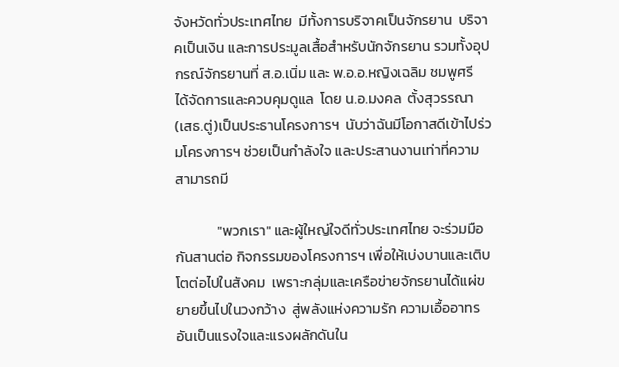จังหวัดทั่วประเทศไทย  มีทั้งการบริจาคเป็นจักรยาน  บริจาคเป็นเงิน และการประมูลเสื้อสำหรับนักจักรยาน รวมทั้งอุปกรณ์จักรยานที่ ส.อ.เนิ่ม และ พ.อ.อ.หญิงเฉลิม ชมพูศรี  ได้จัดการและควบคุมดูแล  โดย น.อ.มงคล  ตั้งสุวรรณา (เสธ.ตู่)เป็นประธานโครงการฯ  นับว่าฉันมีโอกาสดีเข้าไปร่วมโครงการฯ ช่วยเป็นกำลังใจ และประสานงานเท่าที่ความสามารถมี

             "พวกเรา" และผู้ใหญ่ใจดีทั่วประเทศไทย จะร่วมมือกันสานต่อ กิจกรรมของโครงการฯ เพื่อให้เบ่งบานและเติบโตต่อไปในสังคม  เพราะกลุ่มและเครือข่ายจักรยานได้แผ่ขยายขึ้นไปในวงกว้าง  สู่พลังแห่งความรัก ความเอื้ออาทรอันเป็นแรงใจและแรงผลักดันใน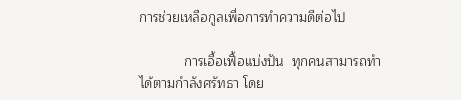การช่วยเหลือกูลเพื่อการทำความดีต่อไป

            การเอื้อเฟื้อแบ่งปัน  ทุกคนสามารถทำได้ตามกำลังศรัทธา โดย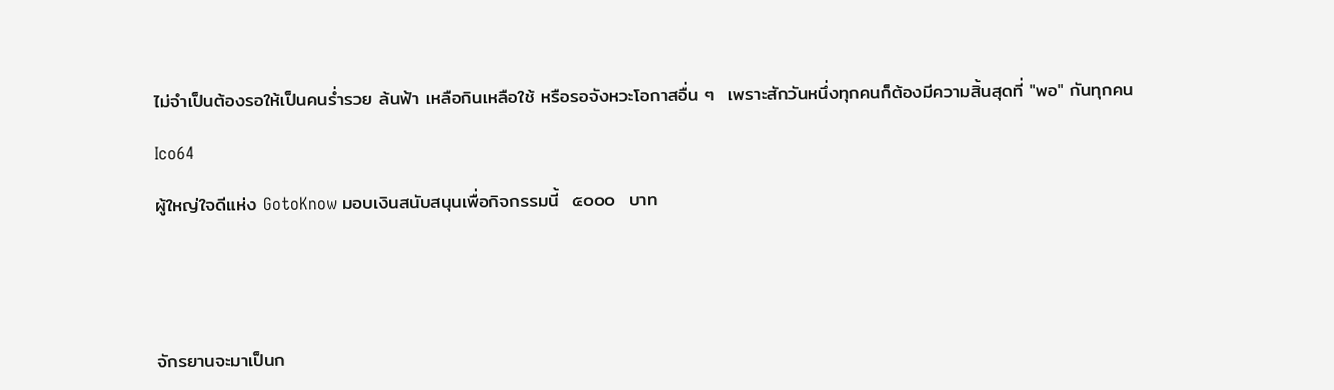ไม่จำเป็นต้องรอให้เป็นคนร่ำรวย ล้นฟ้า เหลือกินเหลือใช้ หรือรอจังหวะโอกาสอื่น ๆ  เพราะสักวันหนึ่งทุกคนก็ต้องมีความสิ้นสุดที่ "พอ" กันทุกคน

Ico64

ผู้ใหญ่ใจดีแห่ง GotoKnow มอบเงินสนับสนุนเพื่อกิจกรรมนี้  ๕๐๐๐  บาท





จักรยานจะมาเป็นก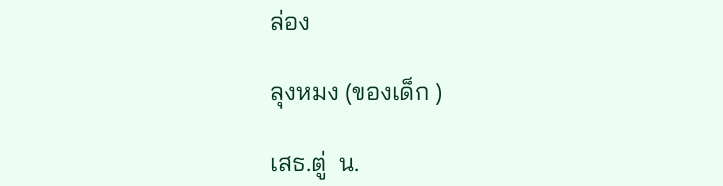ล่อง

ลุงหมง (ของเด็ก )

เสธ.ตู่  น.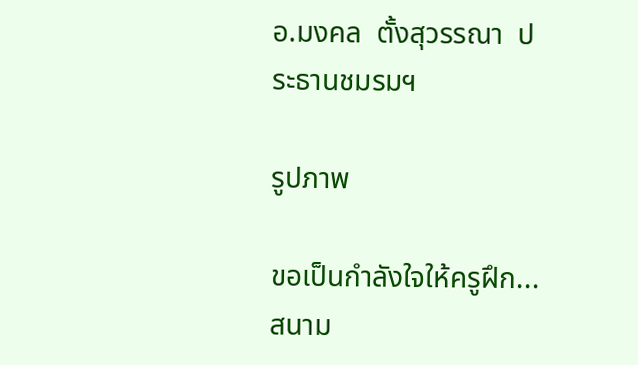อ.มงคล  ตั้งสุวรรณา  ประธานชมรมฯ

รูปภาพ

ขอเป็นกำลังใจให้ครูฝึก...สนาม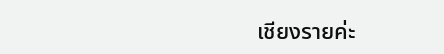เชียงรายค่ะ